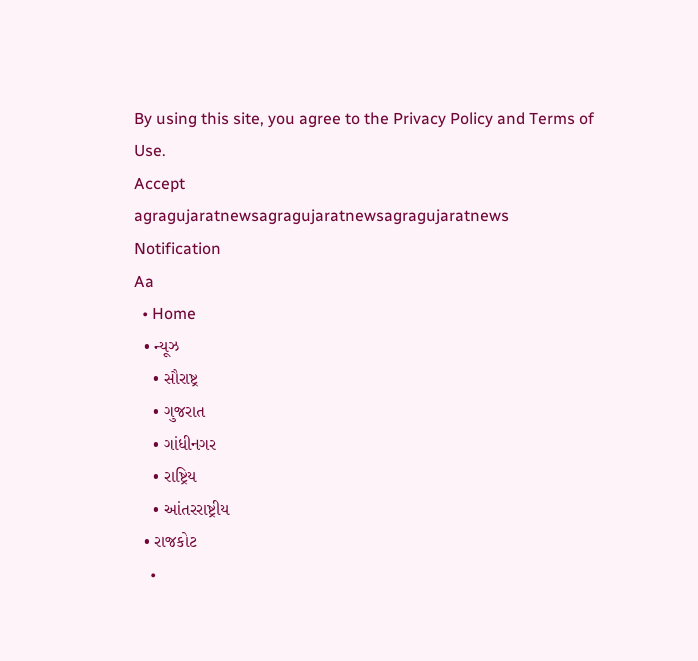By using this site, you agree to the Privacy Policy and Terms of Use.
Accept
agragujaratnewsagragujaratnewsagragujaratnews
Notification
Aa
  • Home
  • ન્યૂઝ
    • સૌરાષ્ટ્ર
    • ગુજરાત
    • ગાંધીનગર
    • રાષ્ટ્રિય
    • આંતરરાષ્ટ્રીય
  • રાજકોટ
    •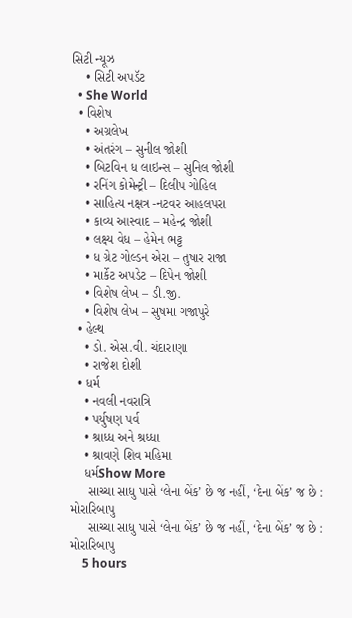સિટી ન્યૂઝ
    • સિટી અપડૅટ
  • She World
  • વિશેષ
    • અગ્રલેખ
    • અંતરંગ – સુનીલ જોશી
    • બિટવિન ધ લાઇન્સ – સુનિલ જોશી
    • રનિંગ કોમેન્ટ્રી – દિલીપ ગોહિલ
    • સાહિત્ય નક્ષત્ર -નટવર આહલપરા
    • કાવ્ય આસ્વાદ – મહેન્દ્ર જોશી
    • લક્ષ્ય વેધ – હેમેન ભટ્ટ
    • ધ ગ્રેટ ગોલ્ડન એરા – તુષાર રાજા
    • માર્કેટ અપડેટ – દિપેન જોશી
    • વિશેષ લેખ – ડી.જી.
    • વિશેષ લેખ – સુષમા ગજાપુરે
  • હેલ્થ
    • ડો. એસ.વી. ચંદારાણા
    • રાજેશ દોશી
  • ધર્મ
    • નવલી નવરાત્રિ
    • પર્યુષણ પર્વ
    • શ્રાધ્ધ અને શ્રધ્ધા
    • શ્રાવણે શિવ મહિમા
    ધર્મShow More
     સાચ્ચા સાધુ પાસે ‘લેના બેંક’ છે જ નહીં, ‘દેના બેંક’ જ છે : મોરારિબાપુ
     સાચ્ચા સાધુ પાસે ‘લેના બેંક’ છે જ નહીં, ‘દેના બેંક’ જ છે : મોરારિબાપુ
    5 hours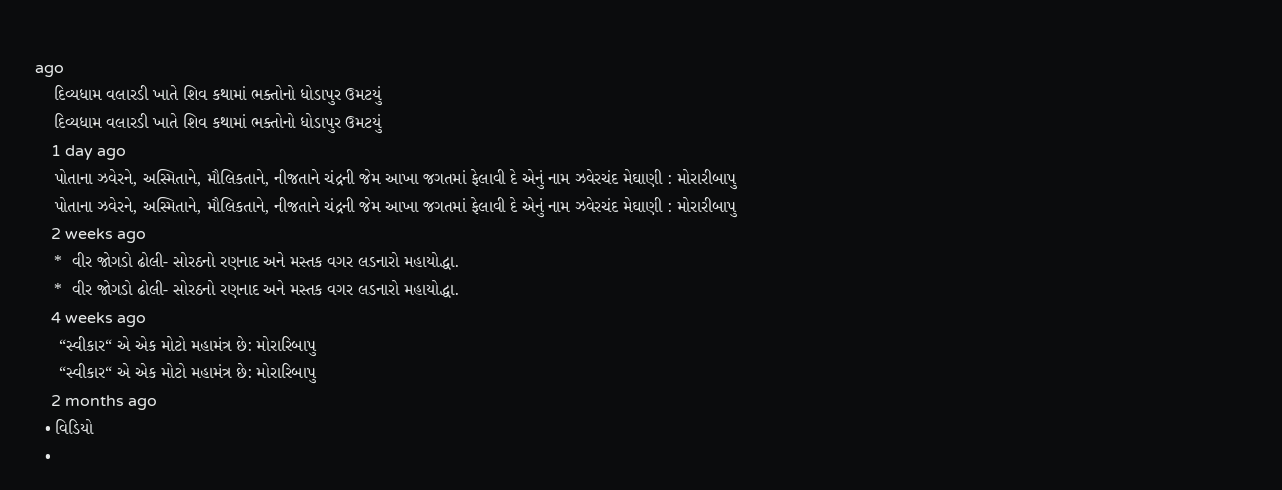ago
    દિવ્યધામ વલારડી ખાતે શિવ કથામાં ભક્તોનો ધોડાપુર ઉમટયું
    દિવ્યધામ વલારડી ખાતે શિવ કથામાં ભક્તોનો ધોડાપુર ઉમટયું
    1 day ago
    પોતાના ઝવેરને, અસ્મિતાને, મૌલિકતાને, નીજતાને ચંદ્રની જેમ આખા જગતમાં ફેલાવી દે એનું નામ ઝવેરચંદ મેઘાણી : મોરારીબાપુ
    પોતાના ઝવેરને, અસ્મિતાને, મૌલિકતાને, નીજતાને ચંદ્રની જેમ આખા જગતમાં ફેલાવી દે એનું નામ ઝવેરચંદ મેઘાણી : મોરારીબાપુ
    2 weeks ago
    *  વીર જોગડો ઢોલી- સોરઠનો રણનાદ અને મસ્તક વગર લડનારો મહાયોદ્ધા.
    *  વીર જોગડો ઢોલી- સોરઠનો રણનાદ અને મસ્તક વગર લડનારો મહાયોદ્ધા.
    4 weeks ago
     “સ્વીકાર“ એ એક મોટો મહામંત્ર છે: મોરારિબાપુ
     “સ્વીકાર“ એ એક મોટો મહામંત્ર છે: મોરારિબાપુ
    2 months ago
  • વિડિયો
  •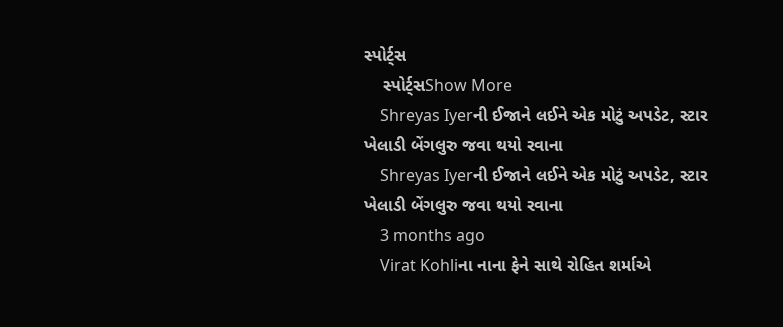સ્પોર્ટ્સ
    સ્પોર્ટ્સShow More
    Shreyas Iyerની ઈજાને લઈને એક મોટું અપડેટ, સ્ટાર ખેલાડી બેંગલુરુ જવા થયો રવાના
    Shreyas Iyerની ઈજાને લઈને એક મોટું અપડેટ, સ્ટાર ખેલાડી બેંગલુરુ જવા થયો રવાના
    3 months ago
    Virat Kohliના નાના ફેને સાથે રોહિત શર્માએ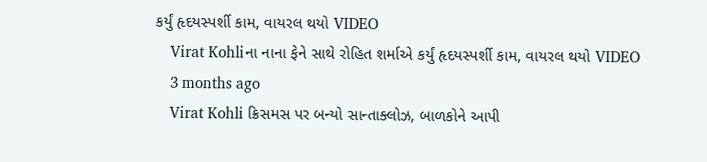કર્યું હૃદયસ્પર્શી કામ, વાયરલ થયો VIDEO
    Virat Kohliના નાના ફેને સાથે રોહિત શર્માએ કર્યું હૃદયસ્પર્શી કામ, વાયરલ થયો VIDEO
    3 months ago
    Virat Kohli ક્રિસમસ પર બન્યો સાન્તાક્લોઝ, બાળકોને આપી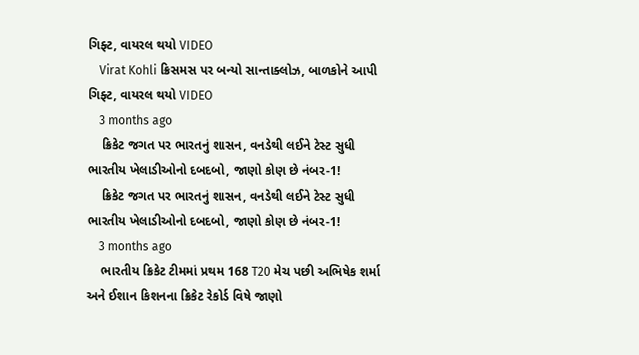ગિફ્ટ, વાયરલ થયો VIDEO
    Virat Kohli ક્રિસમસ પર બન્યો સાન્તાક્લોઝ, બાળકોને આપી ગિફ્ટ, વાયરલ થયો VIDEO
    3 months ago
    ક્રિકેટ જગત પર ભારતનું શાસન, વનડેથી લઈને ટેસ્ટ સુધી ભારતીય ખેલાડીઓનો દબદબો, જાણો કોણ છે નંબર-1!
    ક્રિકેટ જગત પર ભારતનું શાસન, વનડેથી લઈને ટેસ્ટ સુધી ભારતીય ખેલાડીઓનો દબદબો, જાણો કોણ છે નંબર-1!
    3 months ago
    ભારતીય ક્રિકેટ ટીમમાં પ્રથમ 168 T20 મેચ પછી અભિષેક શર્મા અને ઈશાન કિશનના ક્રિકેટ રેકોર્ડ વિષે જાણો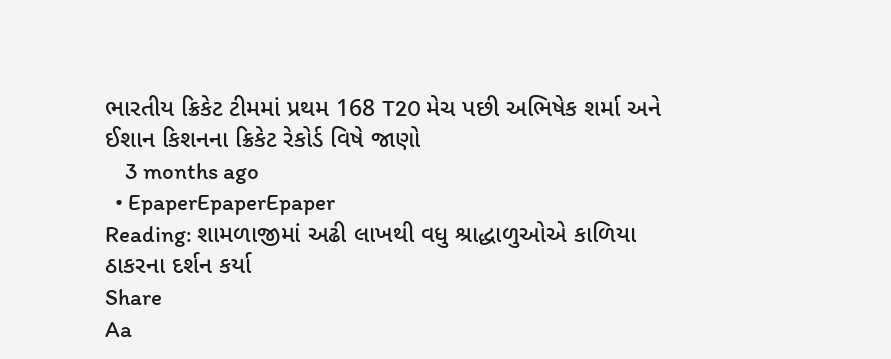ભારતીય ક્રિકેટ ટીમમાં પ્રથમ 168 T20 મેચ પછી અભિષેક શર્મા અને ઈશાન કિશનના ક્રિકેટ રેકોર્ડ વિષે જાણો
    3 months ago
  • EpaperEpaperEpaper
Reading: શામળાજીમાં અઢી લાખથી વધુ શ્રાદ્ધાળુઓએ કાળિયા ઠાકરના દર્શન કર્યા
Share
Aa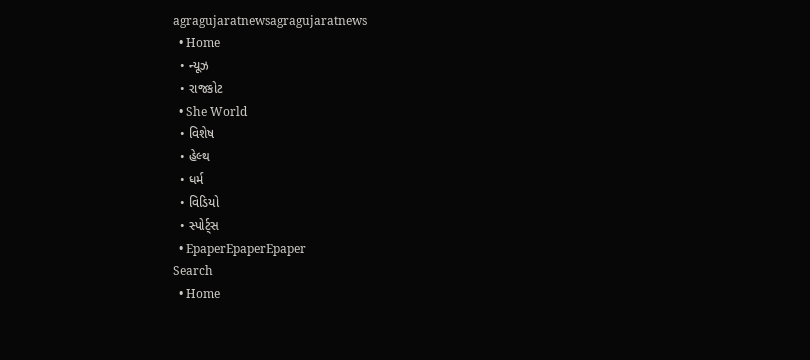agragujaratnewsagragujaratnews
  • Home
  • ન્યૂઝ
  • રાજકોટ
  • She World
  • વિશેષ
  • હેલ્થ
  • ધર્મ
  • વિડિયો
  • સ્પોર્ટ્સ
  • EpaperEpaperEpaper
Search
  • Home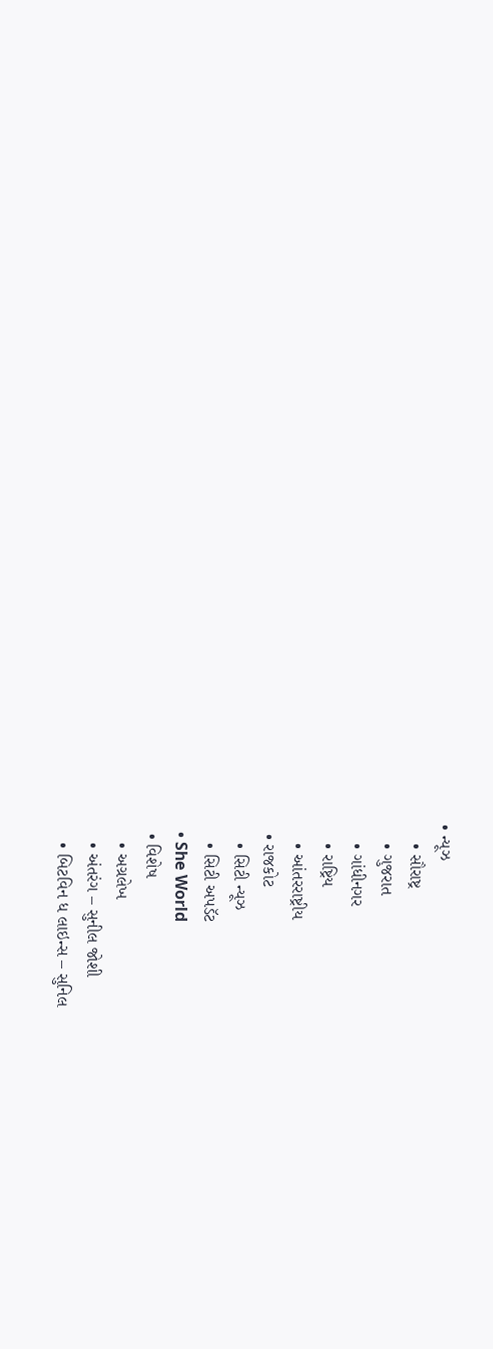• ન્યૂઝ
    • સૌરાષ્ટ્ર
    • ગુજરાત
    • ગાંધીનગર
    • રાષ્ટ્રિય
    • આંતરરાષ્ટ્રીય
  • રાજકોટ
    • સિટી ન્યૂઝ
    • સિટી અપડૅટ
  • She World
  • વિશેષ
    • અગ્રલેખ
    • અંતરંગ – સુનીલ જોશી
    • બિટવિન ધ લાઇન્સ – સુનિલ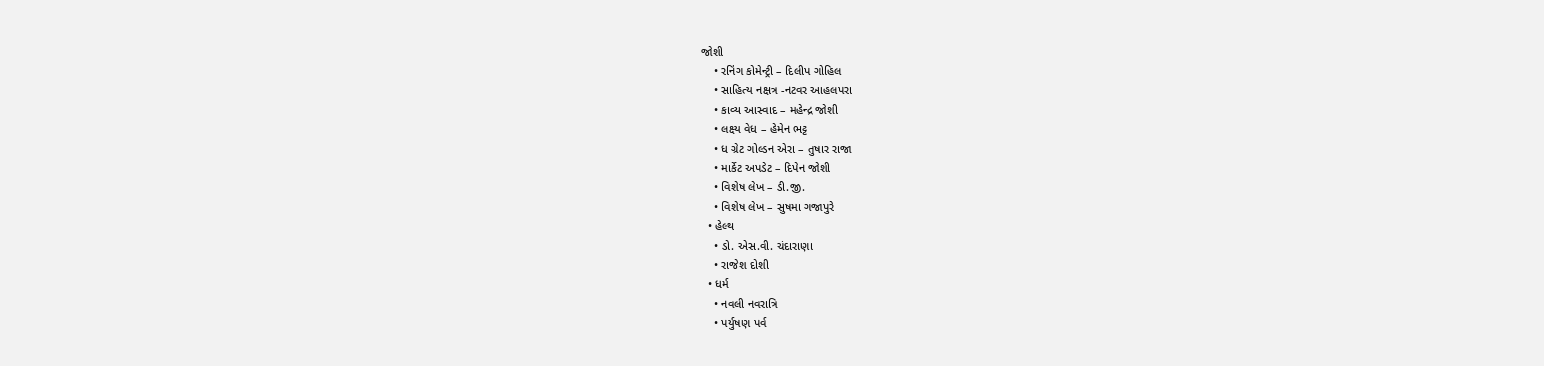જોશી
    • રનિંગ કોમેન્ટ્રી – દિલીપ ગોહિલ
    • સાહિત્ય નક્ષત્ર -નટવર આહલપરા
    • કાવ્ય આસ્વાદ – મહેન્દ્ર જોશી
    • લક્ષ્ય વેધ – હેમેન ભટ્ટ
    • ધ ગ્રેટ ગોલ્ડન એરા – તુષાર રાજા
    • માર્કેટ અપડેટ – દિપેન જોશી
    • વિશેષ લેખ – ડી.જી.
    • વિશેષ લેખ – સુષમા ગજાપુરે
  • હેલ્થ
    • ડો. એસ.વી. ચંદારાણા
    • રાજેશ દોશી
  • ધર્મ
    • નવલી નવરાત્રિ
    • પર્યુષણ પર્વ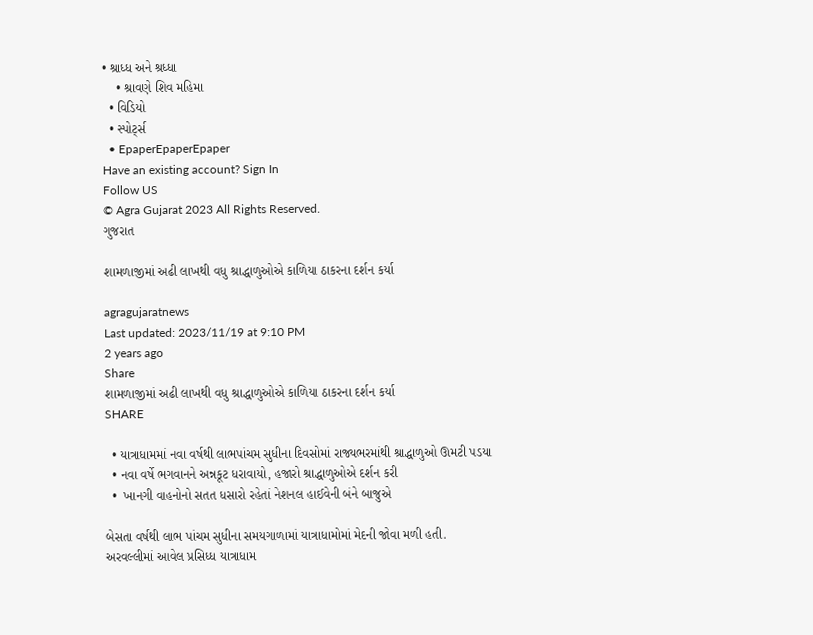• શ્રાધ્ધ અને શ્રધ્ધા
    • શ્રાવણે શિવ મહિમા
  • વિડિયો
  • સ્પોર્ટ્સ
  • EpaperEpaperEpaper
Have an existing account? Sign In
Follow US
© Agra Gujarat 2023 All Rights Reserved.
ગુજરાત

શામળાજીમાં અઢી લાખથી વધુ શ્રાદ્ધાળુઓએ કાળિયા ઠાકરના દર્શન કર્યા

agragujaratnews
Last updated: 2023/11/19 at 9:10 PM
2 years ago
Share
શામળાજીમાં અઢી લાખથી વધુ શ્રાદ્ધાળુઓએ કાળિયા ઠાકરના દર્શન કર્યા
SHARE

  • યાત્રાધામમાં નવા વર્ષથી લાભપાંચમ સુધીના દિવસોમાં રાજ્યભરમાંથી શ્રાદ્ધાળુઓ ઊમટી પડયા
  • નવા વર્ષે ભગવાનને અન્નકૂટ ધરાવાયો, હજારો શ્રાદ્ધાળુઓએ દર્શન કરી
  •  ખાનગી વાહનોનો સતત ધસારો રહેતાં નેશનલ હાઈવેની બંને બાજુએ

બેસતા વર્ષથી લાભ પાંચમ સુધીના સમયગાળામાં યાત્રાધામોમાં મેદની જોવા મળી હતી. અરવલ્લીમાં આવેલ પ્રસિધ્ધ યાત્રાધામ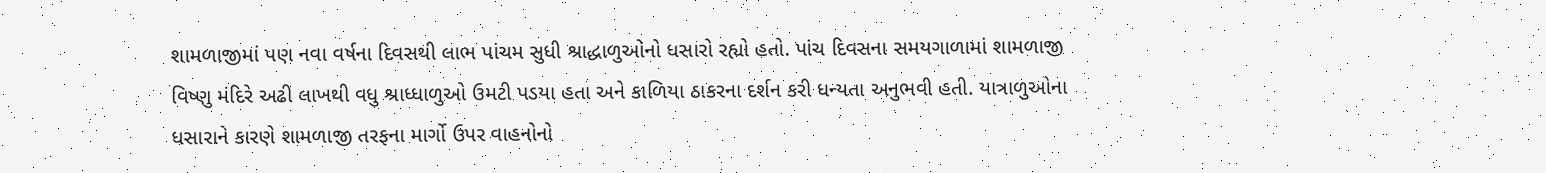શામળાજીમાં પણ નવા વર્ષના દિવસથી લાભ પાંચમ સુધી શ્રાદ્ધાળુઓનો ધસારો રહ્યો હતો. પાંચ દિવસના સમયગાળામાં શામળાજી વિષ્ણુ મંદિરે અઢી લાખથી વધુ શ્રાધ્ધાળુઓ ઉમટી પડયા હતા અને કાળિયા ઠાકરના દર્શન કરી ધન્યતા અનુભવી હતી. યાત્રાળુઓના ધસારાને કારણે શામળાજી તરફના માર્ગો ઉપર વાહનોનો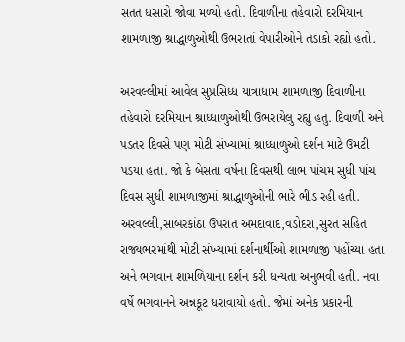સતત ધસારો જોવા મળ્યો હતો. દિવાળીના તહેવારો દરમિયાન શામળાજી શ્રાદ્ધાળુઓથી ઉભરાતાં વેપારીઓને તડાકો રહ્યો હતો.

અરવલ્લીમાં આવેલ સુપ્રસિધ્ધ યાત્રાધામ શામળાજી દિવાળીના તહેવારો દરમિયાન શ્રાધ્ધાળુઓથી ઉભરાયેલુ રહ્યુ હતુ. દિવાળી અને પડતર દિવસે પણ મોટી સંખ્યામાં શ્રાધ્ધાળુઓ દર્શન માટે ઉમટી પડયા હતા. જો કે બેસતા વર્ષના દિવસથી લાભ પાંચમ સુધી પાંચ દિવસ સુધી શામળાજીમાં શ્રાદ્ધાળુઓની ભારે ભીડ રહી હતી. અરવલ્લી,સાબરકાંઠા ઉપરાત અમદાવાદ,વડોદરા,સુરત સહિત રાજ્યભરમાંથી મોટી સંખ્યામાં દર્શનાર્થીઓ શામળાજી પહોંચ્યા હતા અને ભગવાન શામળિયાના દર્શન કરી ધન્યતા અનુભવી હતી. નવા વર્ષે ભગવાનને અન્નકૂટ ધરાવાયો હતો. જેમાં અનેક પ્રકારની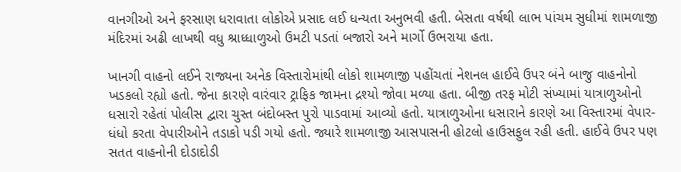વાનગીઓ અને ફરસાણ ધરાવાતા લોકોએ પ્રસાદ લઈ ધન્યતા અનુભવી હતી. બેસતા વર્ષથી લાભ પાંચમ સુધીમાં શામળાજી મંદિરમાં અઢી લાખથી વધુ શ્રાધ્ધાળુઓ ઉમટી પડતાં બજારો અને માર્ગો ઉભરાયા હતા.

ખાનગી વાહનો લઈને રાજ્યના અનેક વિસ્તારોમાંથી લોકો શામળાજી પહોંચતાં નેશનલ હાઈવે ઉપર બંને બાજુ વાહનોનો ખડકલો રહ્યો હતો. જેના કારણે વારંવાર ટ્રાફિક જામના દ્રશ્યો જોવા મળ્યા હતા. બીજી તરફ મોટી સંખ્યામાં યાત્રાળુઓનો ધસારો રહેતાં પોલીસ દ્વારા ચુસ્ત બંદોબસ્ત પુરો પાડવામાં આવ્યો હતો. યાત્રાળુઓના ધસારાને કારણે આ વિસ્તારમાં વેપાર-ધંધો કરતા વેપારીઓને તડાકો પડી ગયો હતો. જ્યારે શામળાજી આસપાસની હોટલો હાઉસફુલ રહી હતી. હાઈવે ઉપર પણ સતત વાહનોની દોડાદોડી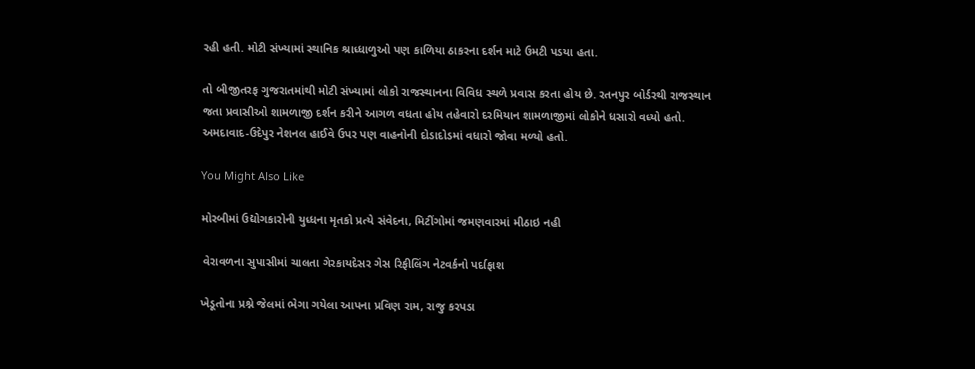રહી હતી. મોટી સંખ્યામાં સ્થાનિક શ્રાધ્ધાળુઓ પણ કાળિયા ઠાકરના દર્શન માટે ઉમટી પડયા હતા.

તો બીજીતરફ ગુજરાતમાંથી મોટી સંખ્યામાં લોકો રાજસ્થાનના વિવિધ સ્થળે પ્રવાસ કરતા હોય છે. રતનપુર બોર્ડરથી રાજસ્થાન જતા પ્રવાસીઓ શામળાજી દર્શન કરીને આગળ વધતા હોય તહેવારો દરમિયાન શામળાજીમાં લોકોને ધસારો વધ્યો હતો. અમદાવાદ-ઉદેપુર નેશનલ હાઈવે ઉપર પણ વાહનોની દોડાદોડમાં વધારો જોવા મળ્યો હતો.

You Might Also Like

મોરબીમાં ઉદ્યોગકારોની યુધ્ધના મૃતકો પ્રત્યે સંવેદના, મિટીંગોમાં જમણવારમાં મીઠાઇ નહી

 વેરાવળના સુપાસીમાં ચાલતા ગેરકાયદેસર ગેસ રિફીલિંગ નેટવર્કનો પર્દાફાશ

ખેડૂતોના પ્રશ્ને જેલમાં ભેગા ગયેલા આપના પ્રવિણ રામ, રાજુ કરપડા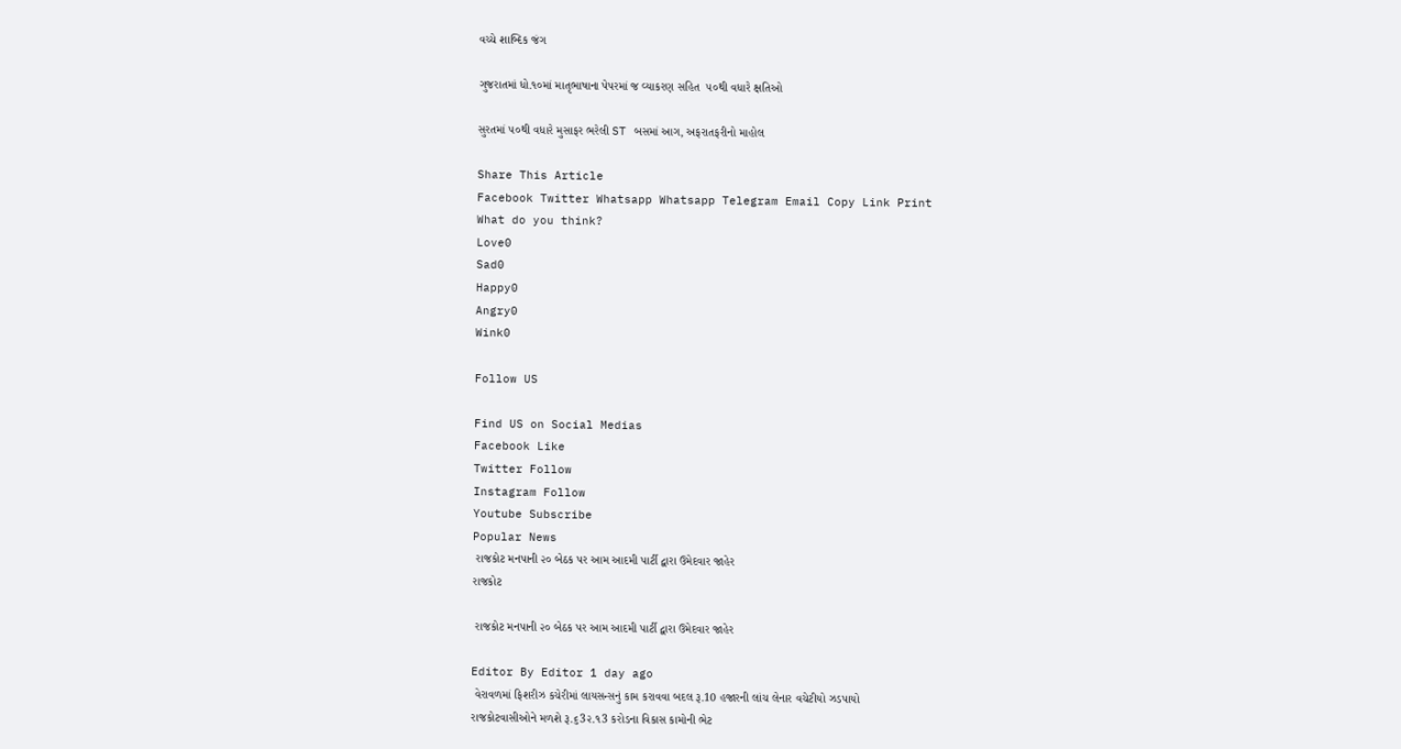વચ્ચે શાબ્દિક જંગ

ગુજરાતમાં ધો.૧૦માં માતૃભાષાના પેપરમાં જ વ્યાકરણ સહિત  ૫૦થી વધારે ક્ષતિઓ

સુરતમાં ૫૦થી વધારે મુસાફર ભરેલી ST બસમાં આગ, અફરાતફરીનો માહોલ

Share This Article
Facebook Twitter Whatsapp Whatsapp Telegram Email Copy Link Print
What do you think?
Love0
Sad0
Happy0
Angry0
Wink0

Follow US

Find US on Social Medias
Facebook Like
Twitter Follow
Instagram Follow
Youtube Subscribe
Popular News
 રાજકોટ મનપાની ૨૦ બેઠક પર આમ આદમી પાર્ટી દ્વારા ઉમેદવાર જાહેર
રાજકોટ

 રાજકોટ મનપાની ૨૦ બેઠક પર આમ આદમી પાર્ટી દ્વારા ઉમેદવાર જાહેર

Editor By Editor 1 day ago
 વેરાવળમાં ફિશરીઝ કચેરીમાં લાયસન્સનું કામ કરાવવા બદલ રૂ.10 હજારની લાંચ લેનાર વચેટીયો ઝડપાયો
રાજકોટવાસીઓને મળશે રૂ.૬3૨.૧3 કરોડના વિકાસ કામોની ભેટ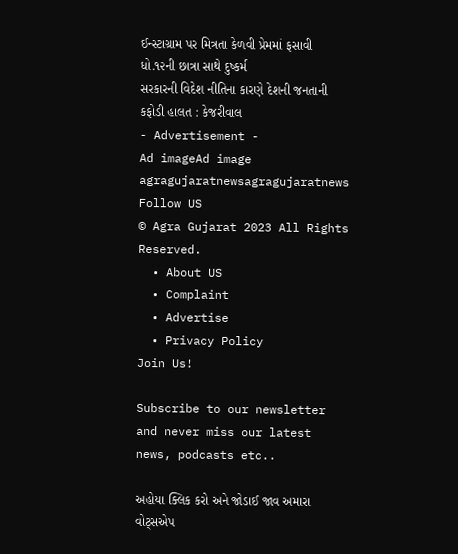ઈન્સ્ટાગ્રામ પર મિત્રતા કેળવી પ્રેમમાં ફસાવી ધો.૧૨ની છાત્રા સાથે દુષ્કર્મ
સરકારની વિદેશ નીતિના કારણે દેશની જનતાની કફોડી હાલત : કેજરીવાલ
- Advertisement -
Ad imageAd image
agragujaratnewsagragujaratnews
Follow US
© Agra Gujarat 2023 All Rights Reserved.
  • About US
  • Complaint
  • Advertise
  • Privacy Policy
Join Us!

Subscribe to our newsletter and never miss our latest news, podcasts etc..

અહોયા ક્લિક કરો અને જોડાઈ જાવ અમારા વોટ્સએપ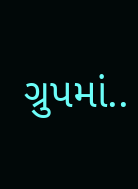ગ્રુપમાં..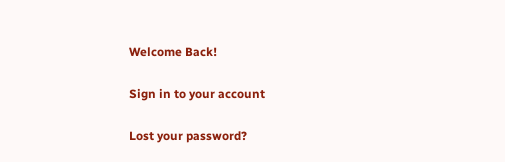Welcome Back!

Sign in to your account

Lost your password?